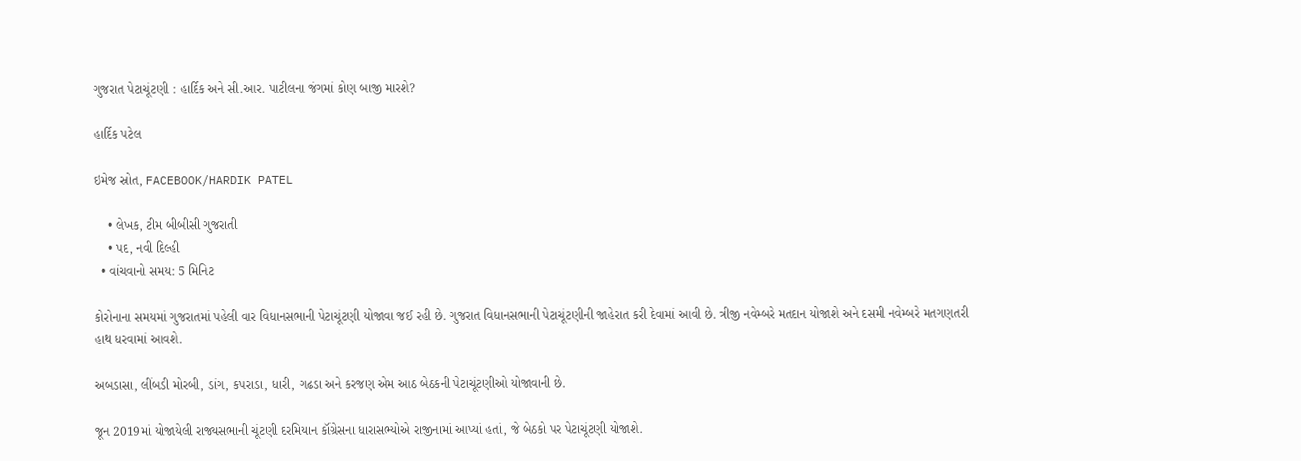ગુજરાત પેટાચૂંટણી : હાર્દિક અને સી.આર. પાટીલના જંગમાં કોણ બાજી મારશે?

હાર્દિક પટેલ

ઇમેજ સ્રોત, FACEBOOK/HARDIK PATEL

    • લેખક, ટીમ બીબીસી ગુજરાતી
    • પદ, નવી દિલ્હી
  • વાંચવાનો સમય: 5 મિનિટ

કોરોનાના સમયમાં ગુજરાતમાં પહેલી વાર વિધાનસભાની પેટાચૂંટણી યોજાવા જઈ રહી છે. ગુજરાત વિધાનસભાની પેટાચૂંટણીની જાહેરાત કરી દેવામાં આવી છે. ત્રીજી નવેમ્બરે મતદાન યોજાશે અને દસમી નવેમ્બરે મતગણતરી હાથ ધરવામાં આવશે.

અબડાસા, લીંબડી મોરબી, ડાંગ, કપરાડા, ધારી, ગઢડા અને કરજણ એમ આઠ બેઠકની પેટાચૂંટણીઓ યોજાવાની છે.

જૂન 2019માં યોજાયેલી રાજ્યસભાની ચૂંટણી દરમિયાન કૉંગ્રેસના ધારાસભ્યોએ રાજીનામાં આપ્યાં હતાં, જે બેઠકો પર પેટાચૂંટણી યોજાશે.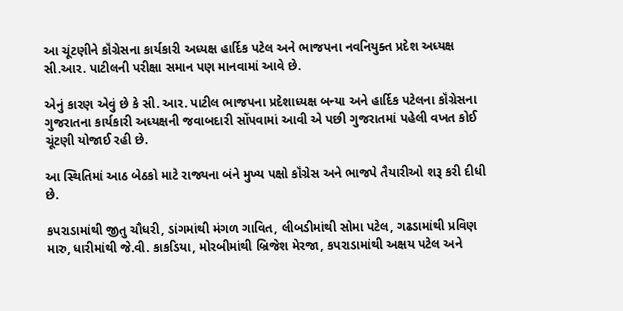આ ચૂંટણીને કૉંગ્રેસના કાર્યકારી અધ્યક્ષ હાર્દિક પટેલ અને ભાજપના નવનિયુક્ત પ્રદેશ અધ્યક્ષ સી.આર. પાટીલની પરીક્ષા સમાન પણ માનવામાં આવે છે.

એનું કારણ એવું છે કે સી. આર. પાટીલ ભાજપના પ્રદેશાધ્યક્ષ બન્યા અને હાર્દિક પટેલના કૉંગ્રેસના ગુજરાતના કાર્યકારી અધ્યક્ષની જવાબદારી સોંપવામાં આવી એ પછી ગુજરાતમાં પહેલી વખત કોઈ ચૂંટણી યોજાઈ રહી છે.

આ સ્થિતિમાં આઠ બેઠકો માટે રાજ્યના બંને મુખ્ય પક્ષો કૉંગ્રેસ અને ભાજપે તૈયારીઓ શરૂ કરી દીધી છે.

કપરાડામાંથી જીતુ ચૌધરી, ડાંગમાંથી મંગળ ગાવિત, લીબડીમાંથી સોમા પટેલ, ગઢડામાંથી પ્રવિણ મારુ, ધારીમાંથી જે.વી. કાકડિયા, મોરબીમાંથી બ્રિજેશ મેરજા, કપરાડામાંથી અક્ષય પટેલ અને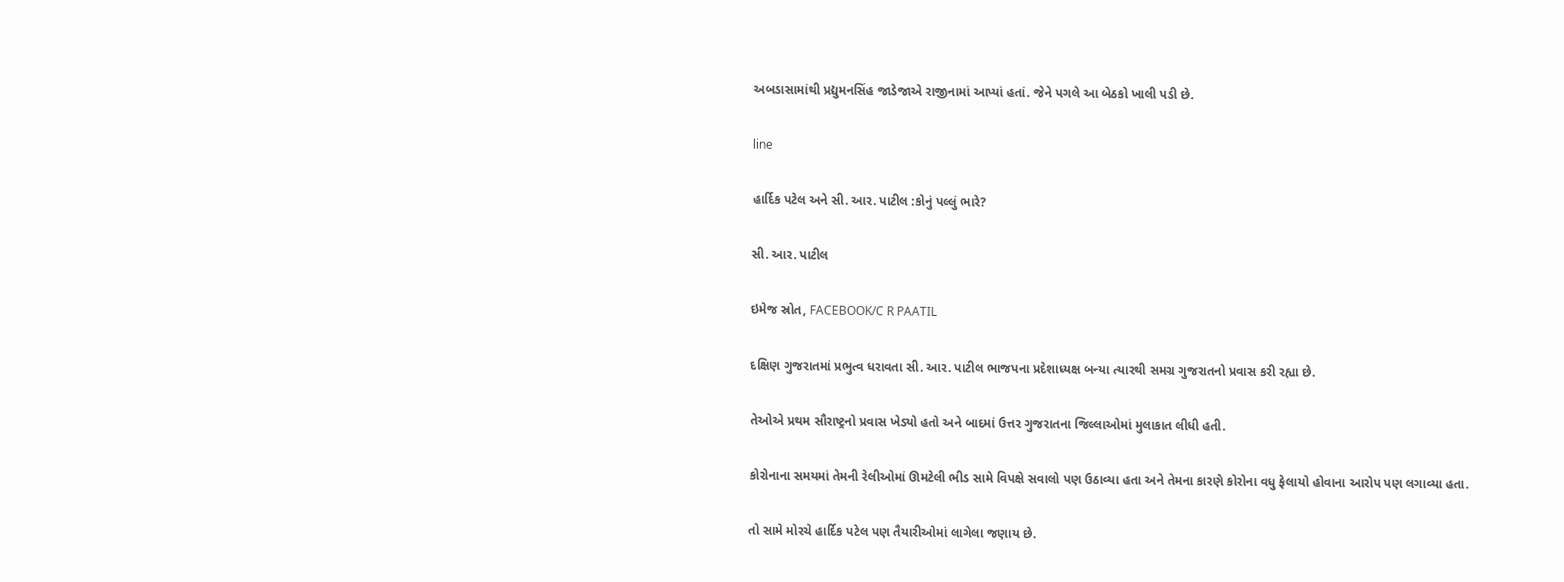અબડાસામાંથી પ્રદ્યુમનસિંહ જાડેજાએ રાજીનામાં આપ્યાં હતાં. જેને પગલે આ બેઠકો ખાલી પડી છે.

line

હાર્દિક પટેલ અને સી. આર. પાટીલ :કોનું પલ્લું ભારે?

સી. આર. પાટીલ

ઇમેજ સ્રોત, FACEBOOK/C R PAATIL

દક્ષિણ ગુજરાતમાં પ્રભુત્વ ધરાવતા સી. આર. પાટીલ ભાજપના પ્રદેશાધ્યક્ષ બન્યા ત્યારથી સમગ્ર ગુજરાતનો પ્રવાસ કરી રહ્યા છે.

તેઓએ પ્રથમ સૌરાષ્ટ્રનો પ્રવાસ ખેડ્યો હતો અને બાદમાં ઉત્તર ગુજરાતના જિલ્લાઓમાં મુલાકાત લીધી હતી.

કોરોનાના સમયમાં તેમની રેલીઓમાં ઊમટેલી ભીડ સામે વિપક્ષે સવાલો પણ ઉઠાવ્યા હતા અને તેમના કારણે કોરોના વધુ ફેલાયો હોવાના આરોપ પણ લગાવ્યા હતા.

તો સામે મોરચે હાર્દિક પટેલ પણ તૈયારીઓમાં લાગેલા જણાય છે.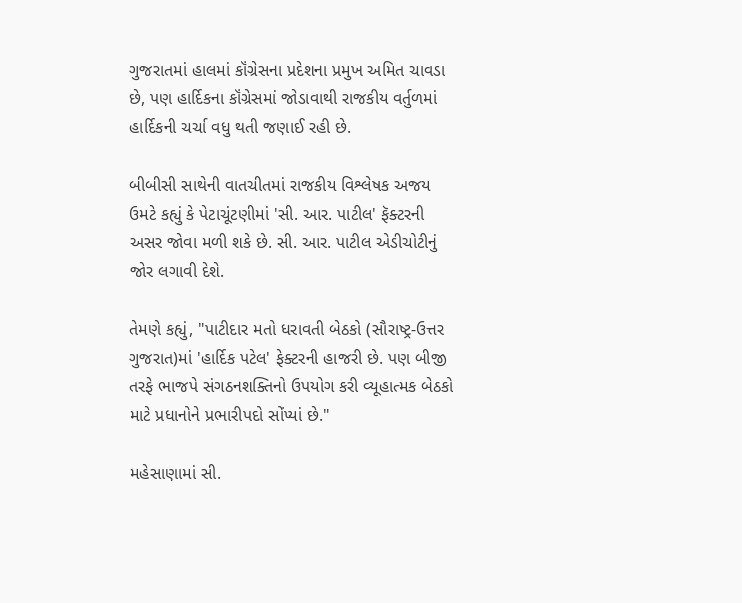ગુજરાતમાં હાલમાં કૉંગ્રેસના પ્રદેશના પ્રમુખ અમિત ચાવડા છે, પણ હાર્દિકના કૉંગ્રેસમાં જોડાવાથી રાજકીય વર્તુળમાં હાર્દિકની ચર્ચા વધુ થતી જણાઈ રહી છે.

બીબીસી સાથેની વાતચીતમાં રાજકીય વિશ્લેષક અજય ઉમટે કહ્યું કે પેટાચૂંટણીમાં 'સી. આર. પાટીલ' ફૅક્ટરની અસર જોવા મળી શકે છે. સી. આર. પાટીલ એડીચોટીનું જોર લગાવી દેશે.

તેમણે કહ્યું, "પાટીદાર મતો ધરાવતી બેઠકો (સૌરાષ્ટ્ર-ઉત્તર ગુજરાત)માં 'હાર્દિક પટેલ' ફેક્ટરની હાજરી છે. પણ બીજી તરફે ભાજપે સંગઠનશક્તિનો ઉપયોગ કરી વ્યૂહાત્મક બેઠકો માટે પ્રધાનોને પ્રભારીપદો સોંપ્યાં છે."

મહેસાણામાં સી.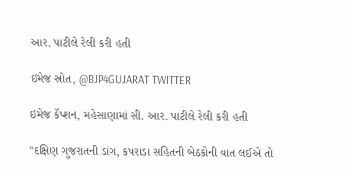આર. પાટીલે રેલી કરી હતી

ઇમેજ સ્રોત, @BJP4GUJARAT TWITTER

ઇમેજ કૅપ્શન, મહેસાણામાં સી. આર. પાટીલે રેલી કરી હતી

"દક્ષિણ ગુજરાતની ડાંગ, કપરાડા સહિતની બેઠકોની વાત લઈએ તો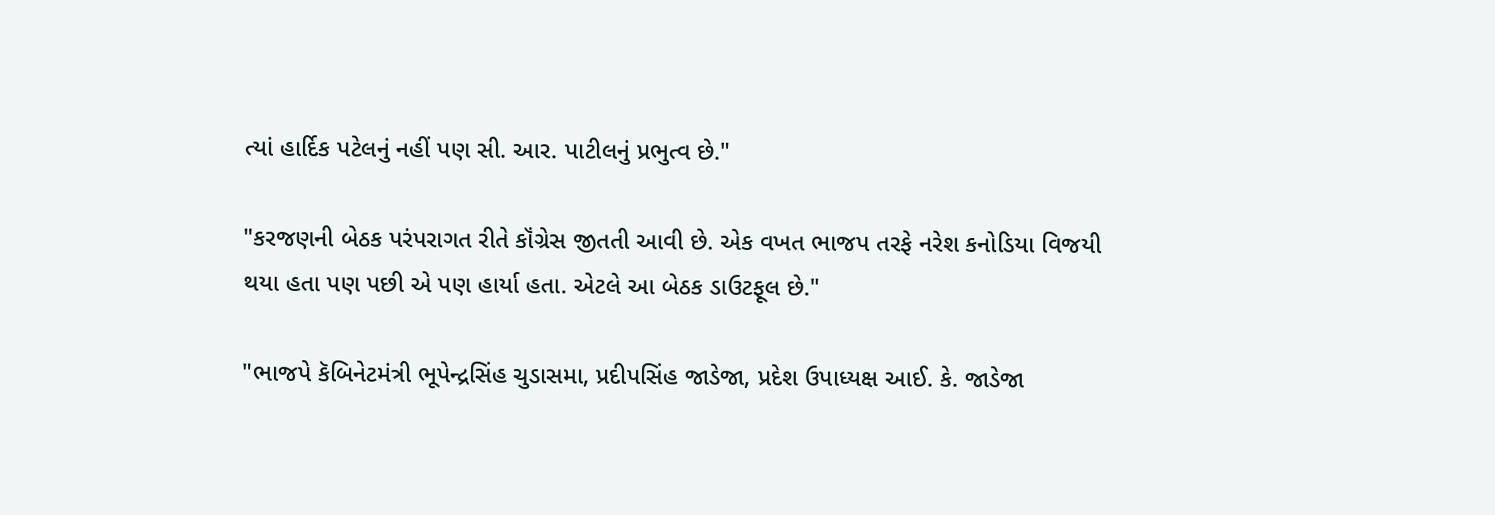ત્યાં હાર્દિક પટેલનું નહીં પણ સી. આર. પાટીલનું પ્રભુત્વ છે."

"કરજણની બેઠક પરંપરાગત રીતે કૉંગ્રેસ જીતતી આવી છે. એક વખત ભાજપ તરફે નરેશ કનોડિયા વિજયી થયા હતા પણ પછી એ પણ હાર્યા હતા. એટલે આ બેઠક ડાઉટફૂલ છે."

"ભાજપે કૅબિનેટમંત્રી ભૂપેન્દ્રસિંહ ચુડાસમા, પ્રદીપસિંહ જાડેજા, પ્રદેશ ઉપાધ્યક્ષ આઈ. કે. જાડેજા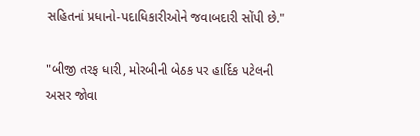સહિતનાં પ્રધાનો-પદાધિકારીઓને જવાબદારી સોંપી છે."

"બીજી તરફ ધારી, મોરબીની બેઠક પર હાર્દિક પટેલની અસર જોવા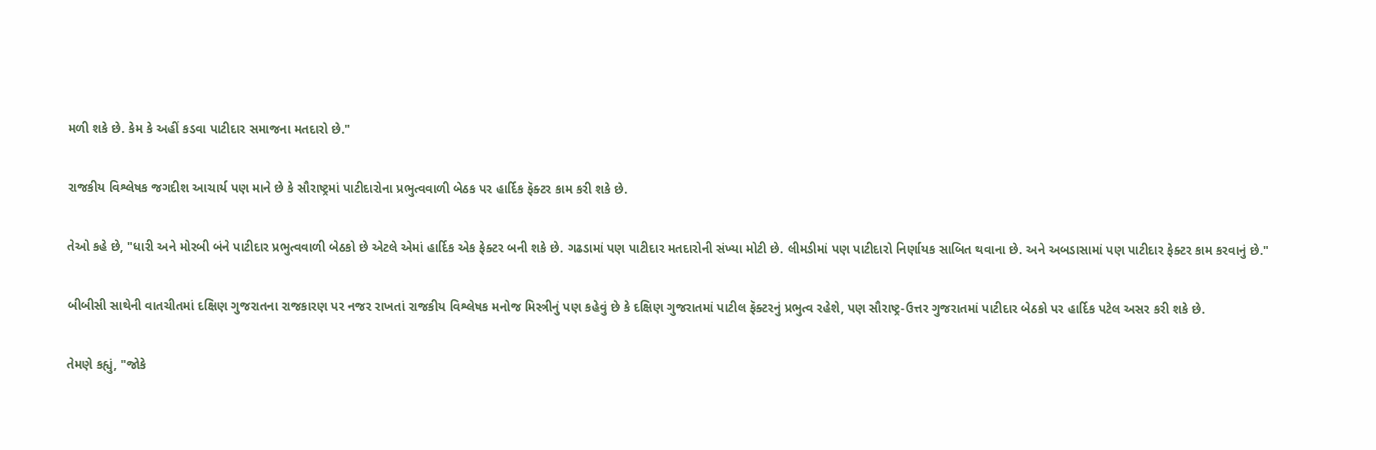મળી શકે છે. કેમ કે અહીં કડવા પાટીદાર સમાજના મતદારો છે."

રાજકીય વિશ્લેષક જગદીશ આચાર્ય પણ માને છે કે સૌરાષ્ટ્રમાં પાટીદારોના પ્રભુત્વવાળી બેઠક પર હાર્દિક ફૅક્ટર કામ કરી શકે છે.

તેઓ કહે છે, "ધારી અને મોરબી બંને પાટીદાર પ્રભુત્વવાળી બેઠકો છે એટલે એમાં હાર્દિક એક ફેક્ટર બની શકે છે. ગઢડામાં પણ પાટીદાર મતદારોની સંખ્યા મોટી છે. લીમડીમાં પણ પાટીદારો નિર્ણાયક સાબિત થવાના છે. અને અબડાસામાં પણ પાટીદાર ફેક્ટર કામ કરવાનું છે."

બીબીસી સાથેની વાતચીતમાં દક્ષિણ ગુજરાતના રાજકારણ પર નજર રાખતાં રાજકીય વિશ્લેષક મનોજ મિસ્ત્રીનું પણ કહેવું છે કે દક્ષિણ ગુજરાતમાં પાટીલ ફૅક્ટરનું પ્રભુત્વ રહેશે, પણ સૌરાષ્ટ્ર-ઉત્તર ગુજરાતમાં પાટીદાર બેઠકો પર હાર્દિક પટેલ અસર કરી શકે છે.

તેમણે કહ્યું, "જોકે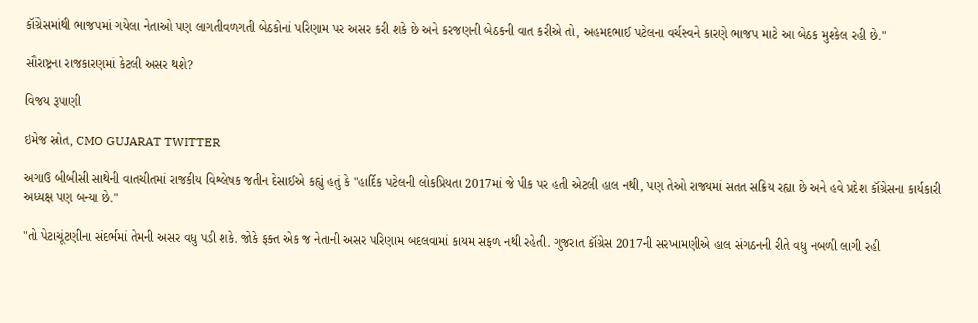કૉંગ્રેસમાંથી ભાજપમાં ગયેલા નેતાઓ પણ લાગતીવળગતી બેઠકોનાં પરિણામ પર અસર કરી શકે છે અને કરજણની બેઠકની વાત કરીએ તો, અહમદભાઈ પટેલના વર્ચસ્વને કારણે ભાજપ માટે આ બેઠક મુશ્કેલ રહી છે."

સૌરાષ્ટ્રના રાજકારણમાં કેટલી અસર થશે?

વિજય રૂપાણી

ઇમેજ સ્રોત, CMO GUJARAT TWITTER

અગાઉ બીબીસી સાથેની વાતચીતમાં રાજકીય વિશ્લેષક જતીન દેસાઈએ કહ્યું હતું કે "હાર્દિક પટેલની લોકપ્રિયતા 2017માં જે પીક પર હતી એટલી હાલ નથી, પણ તેઓ રાજ્યમાં સતત સક્રિય રહ્યા છે અને હવે પ્રદેશ કૉંગ્રેસના કાર્યકારી અધ્યક્ષ પણ બન્યા છે."

"તો પેટાચૂંટણીના સંદર્ભમાં તેમની અસર વધુ પડી શકે. જોકે ફક્ત એક જ નેતાની અસર પરિણામ બદલવામાં કાયમ સફળ નથી રહેતી. ગુજરાત કૉંગ્રેસ 2017ની સરખામણીએ હાલ સંગઠનની રીતે વધુ નબળી લાગી રહી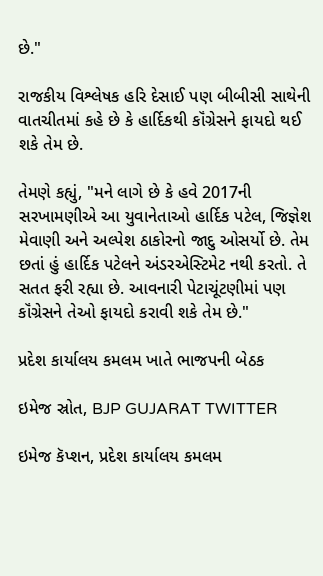છે."

રાજકીય વિશ્લેષક હરિ દેસાઈ પણ બીબીસી સાથેની વાતચીતમાં કહે છે કે હાર્દિકથી કૉંગ્રેસને ફાયદો થઈ શકે તેમ છે.

તેમણે કહ્યું, "મને લાગે છે કે હવે 2017ની સરખામણીએ આ યુવાનેતાઓ હાર્દિક પટેલ, જિજ્ઞેશ મેવાણી અને અલ્પેશ ઠાકોરનો જાદુ ઓસર્યો છે. તેમ છતાં હું હાર્દિક પટેલને અંડરએસ્ટિમેટ નથી કરતો. તે સતત ફરી રહ્યા છે. આવનારી પેટાચૂંટણીમાં પણ કૉંગ્રેસને તેઓ ફાયદો કરાવી શકે તેમ છે."

પ્રદેશ કાર્યાલય કમલમ ખાતે ભાજપની બેઠક

ઇમેજ સ્રોત, BJP GUJARAT TWITTER

ઇમેજ કૅપ્શન, પ્રદેશ કાર્યાલય કમલમ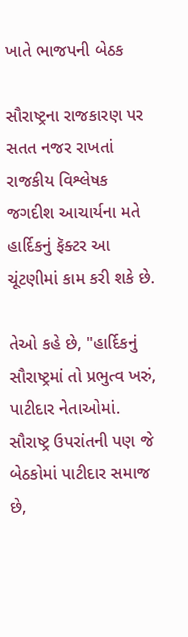ખાતે ભાજપની બેઠક

સૌરાષ્ટ્રના રાજકારણ પર સતત નજર રાખતાં રાજકીય વિશ્લેષક જગદીશ આચાર્યના મતે હાર્દિકનું ફૅક્ટર આ ચૂંટણીમાં કામ કરી શકે છે.

તેઓ કહે છે, "હાર્દિકનું સૌરાષ્ટ્રમાં તો પ્રભુત્વ ખરું, પાટીદાર નેતાઓમાં. સૌરાષ્ટ્ર ઉપરાંતની પણ જે બેઠકોમાં પાટીદાર સમાજ છે,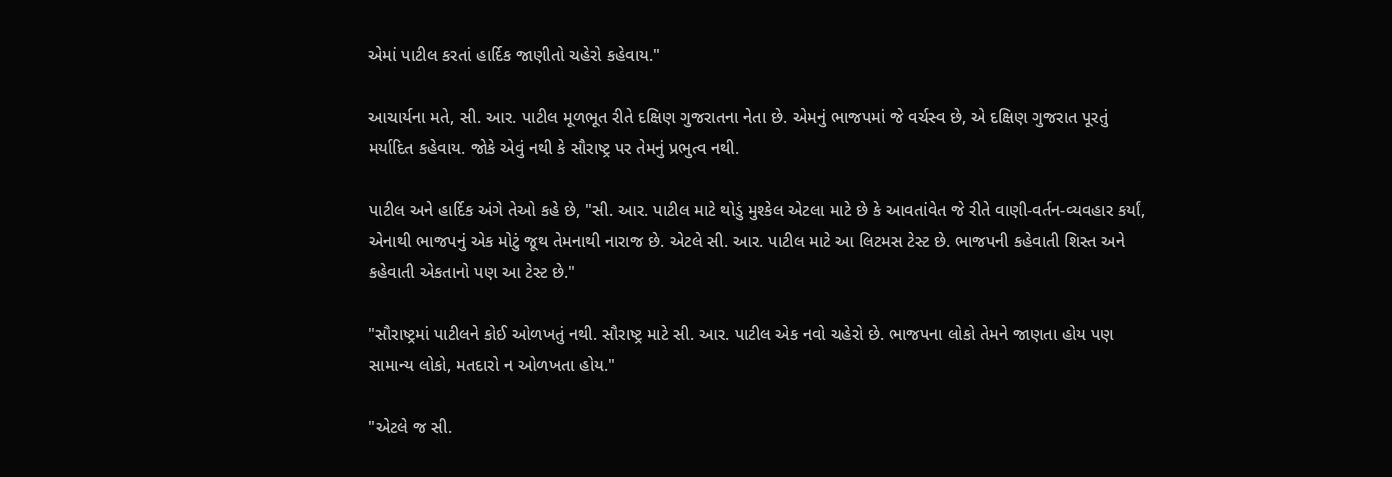એમાં પાટીલ કરતાં હાર્દિક જાણીતો ચહેરો કહેવાય."

આચાર્યના મતે, સી. આર. પાટીલ મૂળભૂત રીતે દક્ષિણ ગુજરાતના નેતા છે. એમનું ભાજપમાં જે વર્ચસ્વ છે, એ દક્ષિણ ગુજરાત પૂરતું મર્યાદિત કહેવાય. જોકે એવું નથી કે સૌરાષ્ટ્ર પર તેમનું પ્રભુત્વ નથી.

પાટીલ અને હાર્દિક અંગે તેઓ કહે છે, "સી. આર. પાટીલ માટે થોડું મુશ્કેલ એટલા માટે છે કે આવતાંવેત જે રીતે વાણી-વર્તન-વ્યવહાર કર્યાં, એનાથી ભાજપનું એક મોટું જૂથ તેમનાથી નારાજ છે. એટલે સી. આર. પાટીલ માટે આ લિટમસ ટેસ્ટ છે. ભાજપની કહેવાતી શિસ્ત અને કહેવાતી એકતાનો પણ આ ટેસ્ટ છે."

"સૌરાષ્ટ્રમાં પાટીલને કોઈ ઓળખતું નથી. સૌરાષ્ટ્ર માટે સી. આર. પાટીલ એક નવો ચહેરો છે. ભાજપના લોકો તેમને જાણતા હોય પણ સામાન્ય લોકો, મતદારો ન ઓળખતા હોય."

"એટલે જ સી.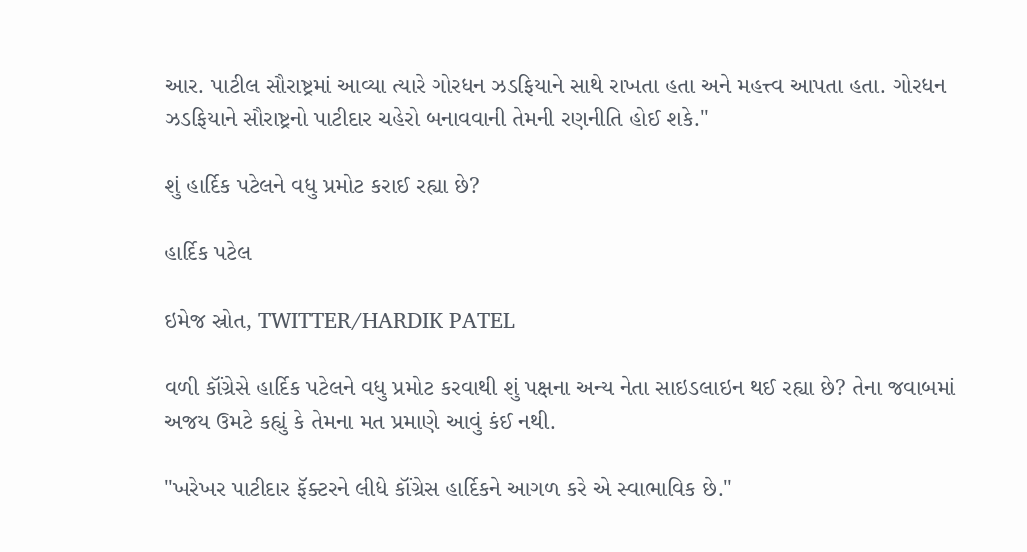આર. પાટીલ સૌરાષ્ટ્રમાં આવ્યા ત્યારે ગોરધન ઝડફિયાને સાથે રાખતા હતા અને મહત્ત્વ આપતા હતા. ગોરધન ઝડફિયાને સૌરાષ્ટ્રનો પાટીદાર ચહેરો બનાવવાની તેમની રણનીતિ હોઈ શકે."

શું હાર્દિક પટેલને વધુ પ્રમોટ કરાઈ રહ્યા છે?

હાર્દિક પટેલ

ઇમેજ સ્રોત, TWITTER/HARDIK PATEL

વળી કૉંગ્રેસે હાર્દિક પટેલને વધુ પ્રમોટ કરવાથી શું પક્ષના અન્ય નેતા સાઇડલાઇન થઈ રહ્યા છે? તેના જવાબમાં અજય ઉમટે કહ્યું કે તેમના મત પ્રમાણે આવું કંઈ નથી.

"ખરેખર પાટીદાર ફૅક્ટરને લીધે કૉંગ્રેસ હાર્દિકને આગળ કરે એ સ્વાભાવિક છે."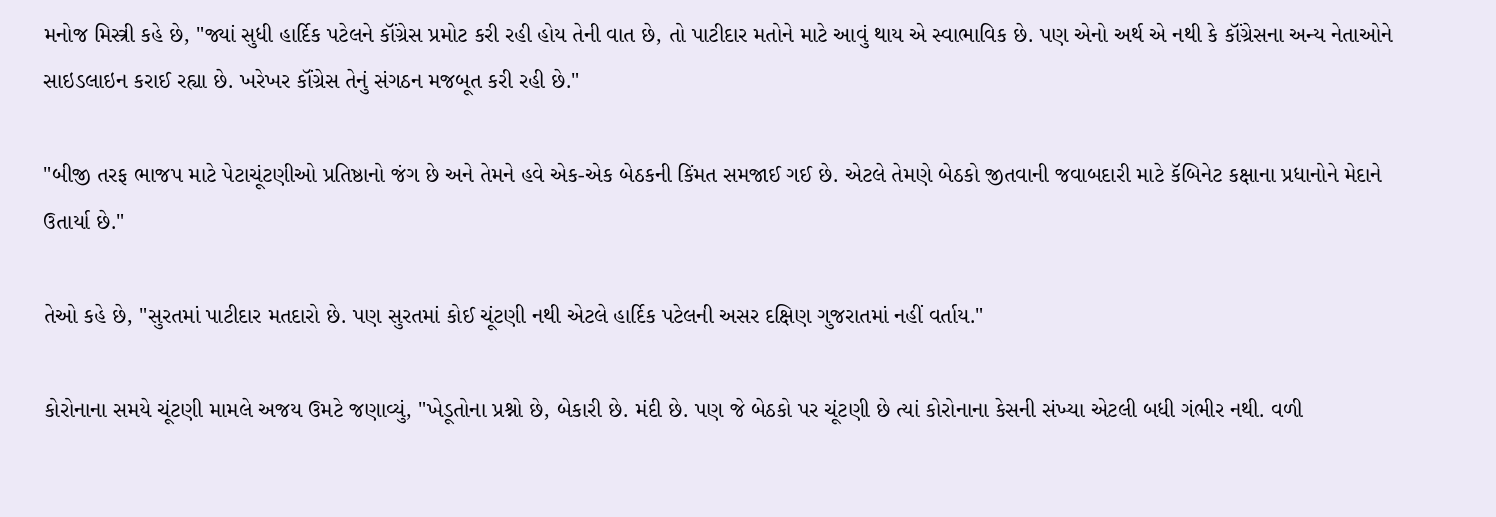મનોજ મિસ્ત્રી કહે છે, "જ્યાં સુધી હાર્દિક પટેલને કૉંગ્રેસ પ્રમોટ કરી રહી હોય તેની વાત છે, તો પાટીદાર મતોને માટે આવું થાય એ સ્વાભાવિક છે. પણ એનો અર્થ એ નથી કે કૉંગ્રેસના અન્ય નેતાઓને સાઇડલાઇન કરાઈ રહ્યા છે. ખરેખર કૉંગ્રેસ તેનું સંગઠન મજબૂત કરી રહી છે."

"બીજી તરફ ભાજપ માટે પેટાચૂંટણીઓ પ્રતિષ્ઠાનો જંગ છે અને તેમને હવે એક-એક બેઠકની કિંમત સમજાઈ ગઈ છે. એટલે તેમણે બેઠકો જીતવાની જવાબદારી માટે કૅબિનેટ કક્ષાના પ્રધાનોને મેદાને ઉતાર્યા છે."

તેઓ કહે છે, "સુરતમાં પાટીદાર મતદારો છે. પણ સુરતમાં કોઈ ચૂંટણી નથી એટલે હાર્દિક પટેલની અસર દક્ષિણ ગુજરાતમાં નહીં વર્તાય."

કોરોનાના સમયે ચૂંટણી મામલે અજય ઉમટે જણાવ્યું, "ખેડૂતોના પ્રશ્નો છે, બેકારી છે. મંદી છે. પણ જે બેઠકો પર ચૂંટણી છે ત્યાં કોરોનાના કેસની સંખ્યા એટલી બધી ગંભીર નથી. વળી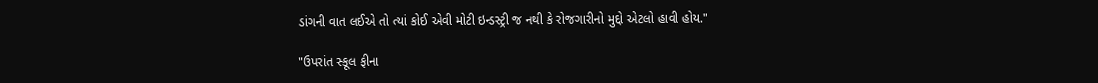ડાંગની વાત લઈએ તો ત્યાં કોઈ એવી મોટી ઇન્ડસ્ટ્રી જ નથી કે રોજગારીનો મુદ્દો એટલો હાવી હોય."

"ઉપરાંત સ્કૂલ ફીના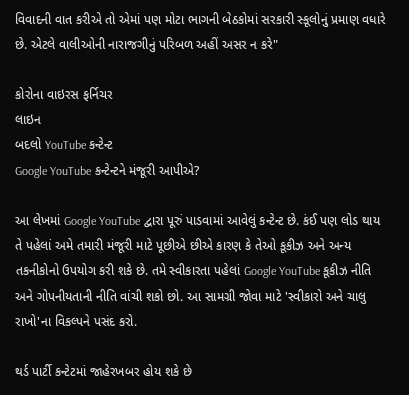વિવાદની વાત કરીએ તો એમાં પણ મોટા ભાગની બેઠકોમાં સરકારી સ્કૂલોનું પ્રમાણ વધારે છે. એટલે વાલીઓની નારાજગીનું પરિબળ અહીં અસર ન કરે"

કોરોના વાઇરસ ફર્નિચર
લાઇન
બદલો YouTube કન્ટેન્ટ
Google YouTube કન્ટેન્ટને મંજૂરી આપીએ?

આ લેખમાં Google YouTube દ્વારા પૂરું પાડવામાં આવેલું કન્ટેન્ટ છે. કંઈ પણ લોડ થાય તે પહેલાં અમે તમારી મંજૂરી માટે પૂછીએ છીએ કારણ કે તેઓ કૂકીઝ અને અન્ય તકનીકોનો ઉપયોગ કરી શકે છે. તમે સ્વીકારતા પહેલાં Google YouTube કૂકીઝ નીતિ અને ગોપનીયતાની નીતિ વાંચી શકો છો. આ સામગ્રી જોવા માટે 'સ્વીકારો અને ચાલુ રાખો'ના વિકલ્પને પસંદ કરો.

થર્ડ પાર્ટી કન્ટેટમાં જાહેરખબર હોય શકે છે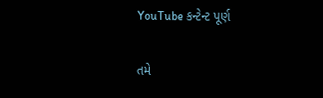YouTube કન્ટેન્ટ પૂર્ણ

તમે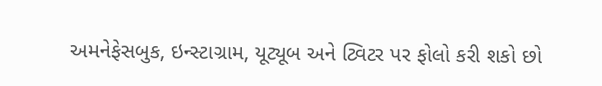અમનેફેસબુક, ઇન્સ્ટાગ્રામ, યૂટ્યૂબ અને ટ્વિટર પર ફોલો કરી શકો છો